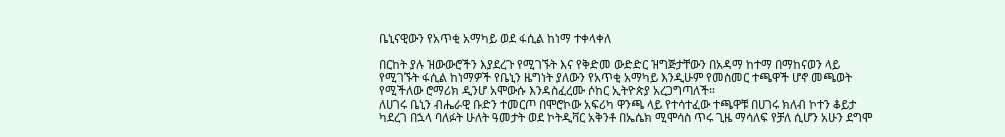ቤኒናዊውን የአጥቂ አማካይ ወደ ፋሲል ከነማ ተቀላቀለ

በርከት ያሉ ዝውውሮችን እያደረጉ የሚገኙት እና የቅድመ ውድድር ዝግጅታቸውን በአዳማ ከተማ በማከናወን ላይ የሚገኙት ፋሲል ከነማዎች የቤኒን ዜግነት ያለውን የአጥቂ አማካይ እንዲሁም የመስመር ተጫዋች ሆኖ መጫወት የሚችለው ሮማሪክ ዲንሆ አሞውሱ እንዳስፈረሙ ሶከር ኢትዮጵያ አረጋግጣለች።
ለሀገሩ ቤኒን ብሔራዊ ቡድን ተመርጦ በሞሮኮው አፍሪካ ዋንጫ ላይ የተሳተፈው ተጫዋቹ በሀገሩ ክለብ ኮተን ቆይታ ካደረገ በኋላ ባለፉት ሁለት ዓመታት ወደ ኮትዲቫር አቅንቶ በኤሴክ ሚሞሳስ ጥሩ ጊዜ ማሳለፍ የቻለ ሲሆን አሁን ደግሞ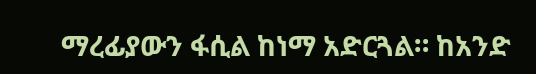ማረፊያውን ፋሲል ከነማ አድርጓል። ከአንድ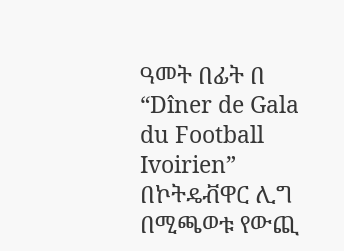ዓመት በፊት በ “Dîner de Gala du Football Ivoirien” በኮትዴቭዋር ሊግ በሚጫወቱ የውጪ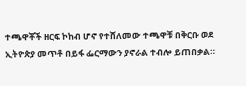ተጫዋቾች ዘርፍ ኮከብ ሆኖ የተሸለመው ተጫዋቹ በቅርቡ ወደ ኢትዮጵያ መጥቶ በይፋ ፌርማውን ያኖራል ተብሎ ይጠበቃል።